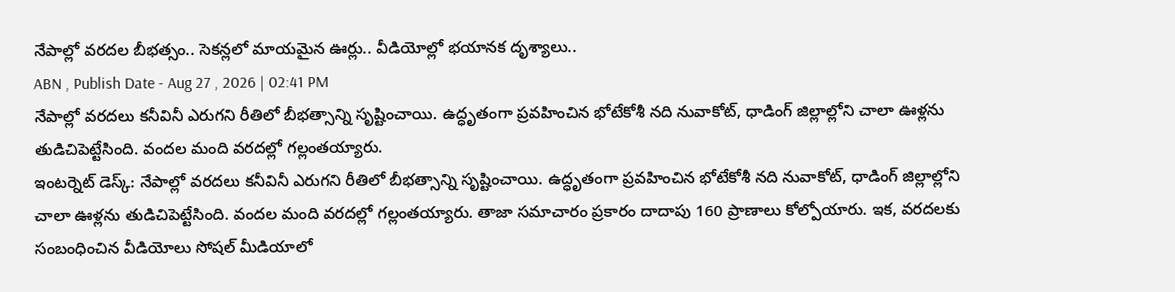నేపాల్లో వరదల బీభత్సం.. సెకన్లలో మాయమైన ఊర్లు.. వీడియోల్లో భయానక దృశ్యాలు..
ABN , Publish Date - Aug 27 , 2026 | 02:41 PM
నేపాల్లో వరదలు కనీవినీ ఎరుగని రీతిలో బీభత్సాన్ని సృష్టించాయి. ఉద్ధృతంగా ప్రవహించిన భోటేకోశీ నది నువాకోట్, ధాడింగ్ జిల్లాల్లోని చాలా ఊళ్లను తుడిచిపెట్టేసింది. వందల మంది వరదల్లో గల్లంతయ్యారు.
ఇంటర్నెట్ డెస్క్: నేపాల్లో వరదలు కనీవినీ ఎరుగని రీతిలో బీభత్సాన్ని సృష్టించాయి. ఉద్ధృతంగా ప్రవహించిన భోటేకోశీ నది నువాకోట్, ధాడింగ్ జిల్లాల్లోని చాలా ఊళ్లను తుడిచిపెట్టేసింది. వందల మంది వరదల్లో గల్లంతయ్యారు. తాజా సమాచారం ప్రకారం దాదాపు 160 ప్రాణాలు కోల్పోయారు. ఇక, వరదలకు సంబంధించిన వీడియోలు సోషల్ మీడియాలో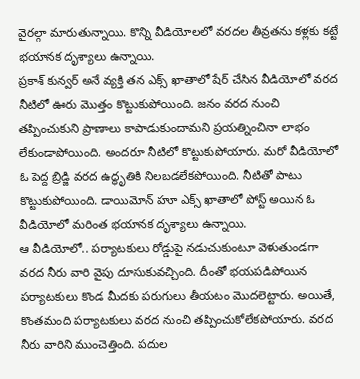వైరల్గా మారుతున్నాయి. కొన్ని వీడియోలలో వరదల తీవ్రతను కళ్లకు కట్టే భయానక దృశ్యాలు ఉన్నాయి.
ప్రకాశ్ కున్వర్ అనే వ్యక్తి తన ఎక్స్ ఖాతాలో షేర్ చేసిన వీడియోలో వరద నీటిలో ఊరు మొత్తం కొట్టుకుపోయింది. జనం వరద నుంచి తప్పించుకుని ప్రాణాలు కాపాడుకుందామని ప్రయత్నించినా లాభం లేకుండాపోయింది. అందరూ నీటిలో కొట్టుకుపోయారు. మరో వీడియోలో ఓ పెద్ద బ్రిడ్జి వరద ఉద్ధృతికి నిలబడలేకపోయింది. నీటితో పాటు కొట్టుకుపోయింది. డాయిమోన్ హూ ఎక్స్ ఖాతాలో పోస్ట్ అయిన ఓ వీడియోలో మరింత భయానక దృశ్యాలు ఉన్నాయి.
ఆ వీడియోలో.. పర్యాటకులు రోడ్డుపై నడుచుకుంటూ వెళుతుండగా వరద నీరు వారి వైపు దూసుకువచ్చింది. దీంతో భయపడిపోయిన పర్యాటకులు కొండ మీదకు పరుగులు తీయటం మొదలెట్టారు. అయితే, కొంతమంది పర్యాటకులు వరద నుంచి తప్పించుకోలేకపోయారు. వరద నీరు వారిని ముంచెత్తింది. పదుల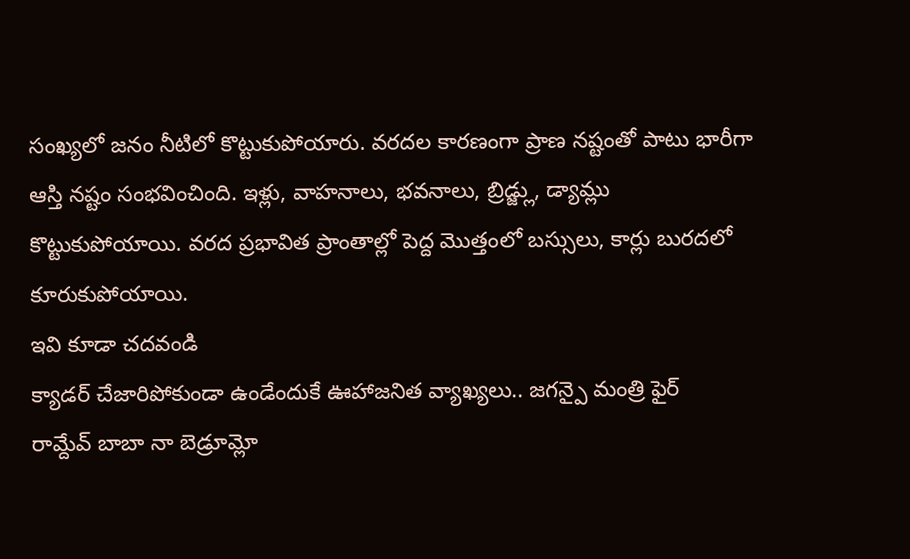సంఖ్యలో జనం నీటిలో కొట్టుకుపోయారు. వరదల కారణంగా ప్రాణ నష్టంతో పాటు భారీగా ఆస్తి నష్టం సంభవించింది. ఇళ్లు, వాహనాలు, భవనాలు, బ్రిడ్జ్లు, డ్యామ్లు కొట్టుకుపోయాయి. వరద ప్రభావిత ప్రాంతాల్లో పెద్ద మొత్తంలో బస్సులు, కార్లు బురదలో కూరుకుపోయాయి.
ఇవి కూడా చదవండి
క్యాడర్ చేజారిపోకుండా ఉండేందుకే ఊహాజనిత వ్యాఖ్యలు.. జగన్పై మంత్రి ఫైర్
రామ్దేవ్ బాబా నా బెడ్రూమ్లో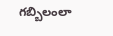గబ్బిలంలా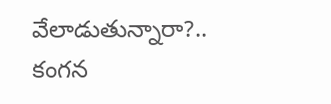వేలాడుతున్నారా?.. కంగన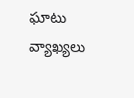ఘాటు వ్యాఖ్యలు